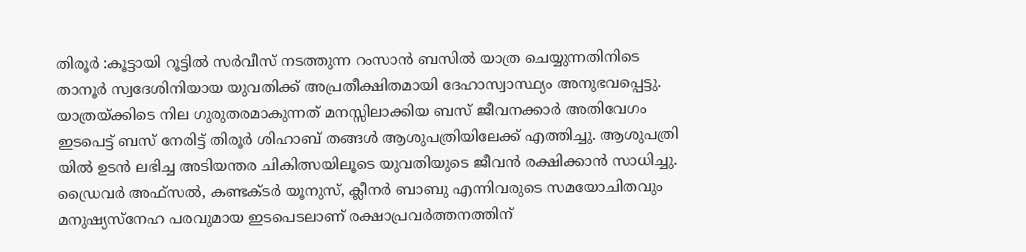തിരൂർ :കൂട്ടായി റൂട്ടിൽ സർവീസ് നടത്തുന്ന റംസാൻ ബസിൽ യാത്ര ചെയ്യുന്നതിനിടെ താനൂർ സ്വദേശിനിയായ യുവതിക്ക് അപ്രതീക്ഷിതമായി ദേഹാസ്വാസ്ഥ്യം അനുഭവപ്പെട്ടു. യാത്രയ്ക്കിടെ നില ഗുരുതരമാകുന്നത് മനസ്സിലാക്കിയ ബസ് ജീവനക്കാർ അതിവേഗം ഇടപെട്ട് ബസ് നേരിട്ട് തിരൂർ ശിഹാബ് തങ്ങൾ ആശുപത്രിയിലേക്ക് എത്തിച്ചു. ആശുപത്രി യിൽ ഉടൻ ലഭിച്ച അടിയന്തര ചികിത്സയിലൂടെ യുവതിയുടെ ജീവൻ രക്ഷിക്കാൻ സാധിച്ചു. ഡ്രൈവർ അഫ്സൽ, കണ്ടക്ടർ യൂനുസ്, ക്ലീനർ ബാബു എന്നിവരുടെ സമയോചിതവും മനുഷ്യസ്നേഹ പരവുമായ ഇടപെടലാണ് രക്ഷാപ്രവർത്തനത്തിന്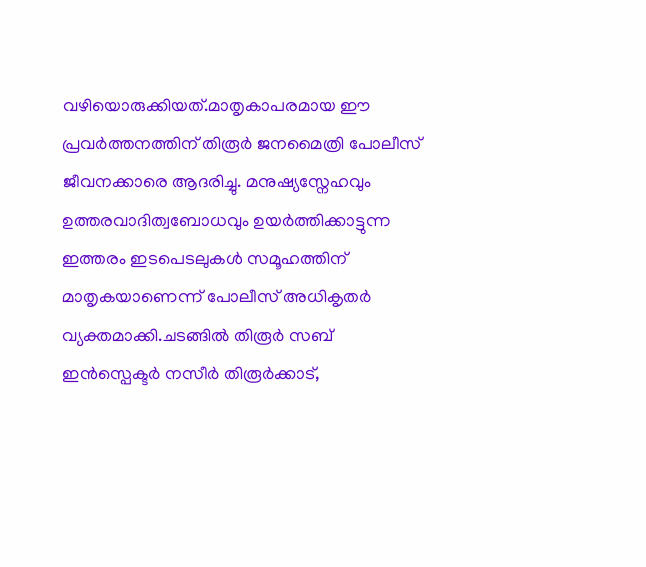വഴിയൊരുക്കിയത്.മാതൃകാപരമായ ഈ പ്രവർത്തനത്തിന് തിരൂർ ജനമൈത്രി പോലീസ് ജീവനക്കാരെ ആദരിച്ചു. മനുഷ്യസ്നേഹവും ഉത്തരവാദിത്വബോധവും ഉയർത്തിക്കാട്ടുന്ന ഇത്തരം ഇടപെടലുകൾ സമൂഹത്തിന് മാതൃകയാണെന്ന് പോലീസ് അധികൃതർ വ്യക്തമാക്കി.ചടങ്ങിൽ തിരൂർ സബ് ഇൻസ്പെക്ടർ നസീർ തിരൂർക്കാട്,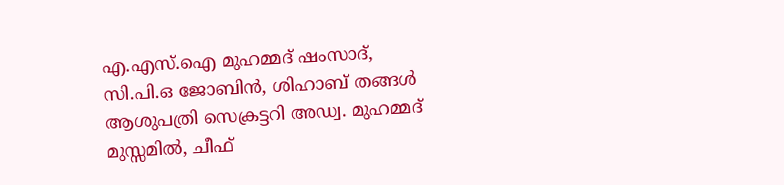എ.എസ്.ഐ മുഹമ്മദ് ഷംസാദ്, സി.പി.ഒ ജോബിൻ, ശിഹാബ് തങ്ങൾ ആശുപത്രി സെക്രട്ടറി അഡ്വ. മുഹമ്മദ് മുസ്സമിൽ, ചീഫ്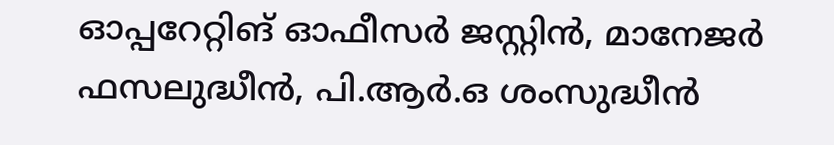ഓപ്പറേറ്റിങ് ഓഫീസർ ജസ്റ്റിൻ, മാനേജർ ഫസലുദ്ധീൻ, പി.ആർ.ഒ ശംസുദ്ധീൻ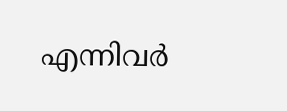എന്നിവർ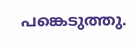പങ്കെടുത്തു.